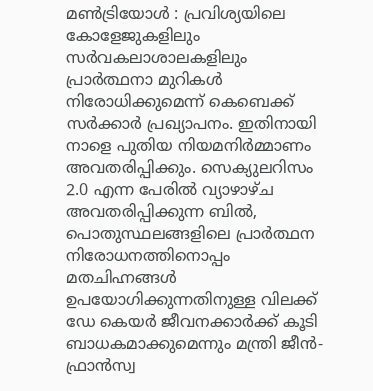മൺട്രിയോൾ : പ്രവിശ്യയിലെ കോളേജുകളിലും സർവകലാശാലകളിലും പ്രാർത്ഥനാ മുറികൾ നിരോധിക്കുമെന്ന് കെബെക്ക് സർക്കാർ പ്രഖ്യാപനം. ഇതിനായി നാളെ പുതിയ നിയമനിർമ്മാണം അവതരിപ്പിക്കും. സെക്യുലറിസം 2.0 എന്ന പേരിൽ വ്യാഴാഴ്ച അവതരിപ്പിക്കുന്ന ബിൽ, പൊതുസ്ഥലങ്ങളിലെ പ്രാർത്ഥന നിരോധനത്തിനൊപ്പം മതചിഹ്നങ്ങൾ ഉപയോഗിക്കുന്നതിനുള്ള വിലക്ക് ഡേ കെയർ ജീവനക്കാർക്ക് കൂടി ബാധകമാക്കുമെന്നും മന്ത്രി ജീൻ-ഫ്രാൻസ്വ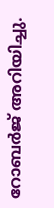റോബർജ് അറിയിച്ചു.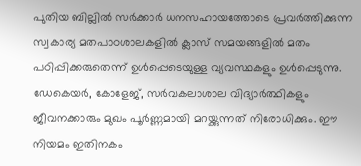പുതിയ ബില്ലിൽ സർക്കാർ ധനസഹായത്തോടെ പ്രവർത്തിക്കുന്ന സ്വകാര്യ മതപാഠശാലകളിൽ ക്ലാസ് സമയങ്ങളിൽ മതം പഠിപ്പിക്കരുതെന്ന് ഉൾപ്പെടെയുള്ള വ്യവസ്ഥകളും ഉൾപ്പെടുന്നു. ഡേകെയർ, കോളേജ്, സർവകലാശാല വിദ്യാർത്ഥികളും ജീവനക്കാരും മുഖം പൂർണ്ണമായി മറയ്ക്കുന്നത് നിരോധിക്കും. ഈ നിയമം ഇതിനകം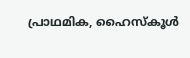പ്രാഥമിക, ഹൈസ്കൂൾ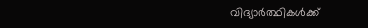വിദ്യാർത്ഥികൾക്ക്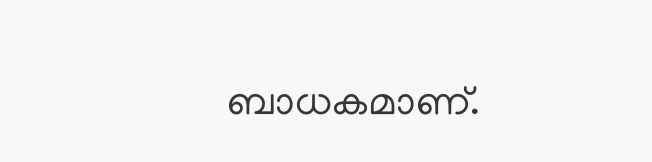ബാധകമാണ്.